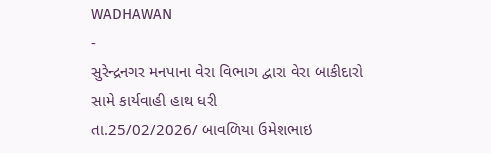WADHAWAN
-
સુરેન્દ્રનગર મનપાના વેરા વિભાગ દ્વારા વેરા બાકીદારો સામે કાર્યવાહી હાથ ધરી
તા.25/02/2026/ બાવળિયા ઉમેશભાઇ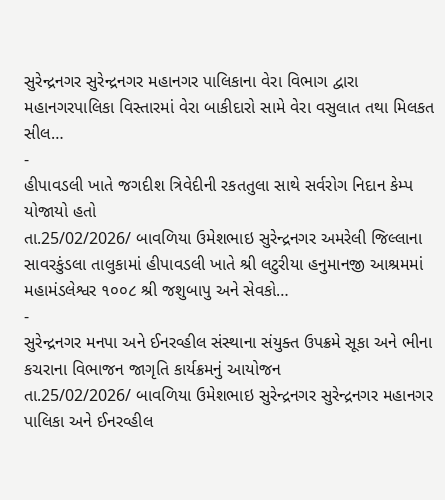સુરેન્દ્રનગર સુરેન્દ્રનગર મહાનગર પાલિકાના વેરા વિભાગ દ્વારા મહાનગરપાલિકા વિસ્તારમાં વેરા બાકીદારો સામે વેરા વસુલાત તથા મિલકત સીલ…
-
હીપાવડલી ખાતે જગદીશ ત્રિવેદીની રકતતુલા સાથે સર્વરોગ નિદાન કેમ્પ યોજાયો હતો
તા.25/02/2026/ બાવળિયા ઉમેશભાઇ સુરેન્દ્રનગર અમરેલી જિલ્લાના સાવરકુંડલા તાલુકામાં હીપાવડલી ખાતે શ્રી લટુરીયા હનુમાનજી આશ્રમમાં મહામંડલેશ્વર ૧૦૦૮ શ્રી જશુબાપુ અને સેવકો…
-
સુરેન્દ્રનગર મનપા અને ઈનરવ્હીલ સંસ્થાના સંયુક્ત ઉપક્રમે સૂકા અને ભીના કચરાના વિભાજન જાગૃતિ કાર્યક્રમનું આયોજન
તા.25/02/2026/ બાવળિયા ઉમેશભાઇ સુરેન્દ્રનગર સુરેન્દ્રનગર મહાનગર પાલિકા અને ઈનરવ્હીલ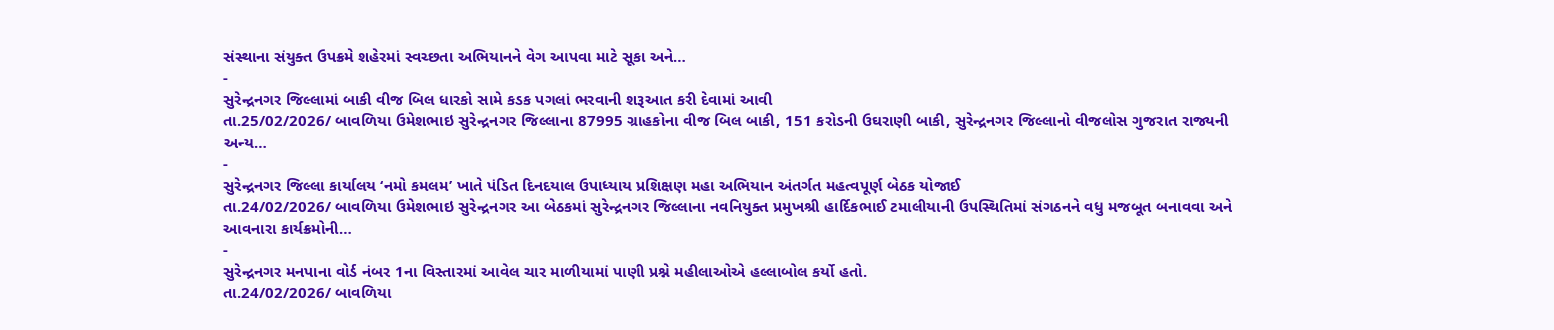સંસ્થાના સંયુક્ત ઉપક્રમે શહેરમાં સ્વચ્છતા અભિયાનને વેગ આપવા માટે સૂકા અને…
-
સુરેન્દ્રનગર જિલ્લામાં બાકી વીજ બિલ ધારકો સામે કડક પગલાં ભરવાની શરૂઆત કરી દેવામાં આવી
તા.25/02/2026/ બાવળિયા ઉમેશભાઇ સુરેન્દ્રનગર જિલ્લાના 87995 ગ્રાહકોના વીજ બિલ બાકી, 151 કરોડની ઉઘરાણી બાકી, સુરેન્દ્રનગર જિલ્લાનો વીજલોસ ગુજરાત રાજ્યની અન્ય…
-
સુરેન્દ્રનગર જિલ્લા કાર્યાલય ‘નમો કમલમ’ ખાતે પંડિત દિનદયાલ ઉપાધ્યાય પ્રશિક્ષણ મહા અભિયાન અંતર્ગત મહત્વપૂર્ણ બેઠક યોજાઈ
તા.24/02/2026/ બાવળિયા ઉમેશભાઇ સુરેન્દ્રનગર આ બેઠકમાં સુરેન્દ્રનગર જિલ્લાના નવનિયુક્ત પ્રમુખશ્રી હાર્દિકભાઈ ટમાલીયાની ઉપસ્થિતિમાં સંગઠનને વધુ મજબૂત બનાવવા અને આવનારા કાર્યક્રમોની…
-
સુરેન્દ્રનગર મનપાના વોર્ડ નંબર 1ના વિસ્તારમાં આવેલ ચાર માળીયામાં પાણી પ્રશ્ને મહીલાઓએ હલ્લાબોલ કર્યો હતો.
તા.24/02/2026/ બાવળિયા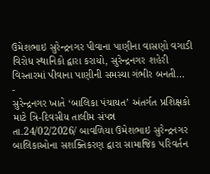ઉમેશભાઇ સુરેન્દ્રનગર પીવાના પાણીના વાસણો વગાડી વિરોધ સ્થાનિકો દ્વારા કરાયો, સુરેન્દ્રનગર શહેરી વિસ્તારમાં પીવાના પાણીની સમસ્યા ગંભીર બનતી…
-
સુરેન્દ્રનગર ખાતે ‘બાલિકા પંચાયત’ અંતર્ગત પ્રશિક્ષકો માટે ત્રિ-દિવસીય તાલીમ સંપન્ન
તા.24/02/2026/ બાવળિયા ઉમેશભાઇ સુરેન્દ્રનગર બાલિકાઓના સશક્તિકરણ દ્વારા સામાજિક પરિવર્તન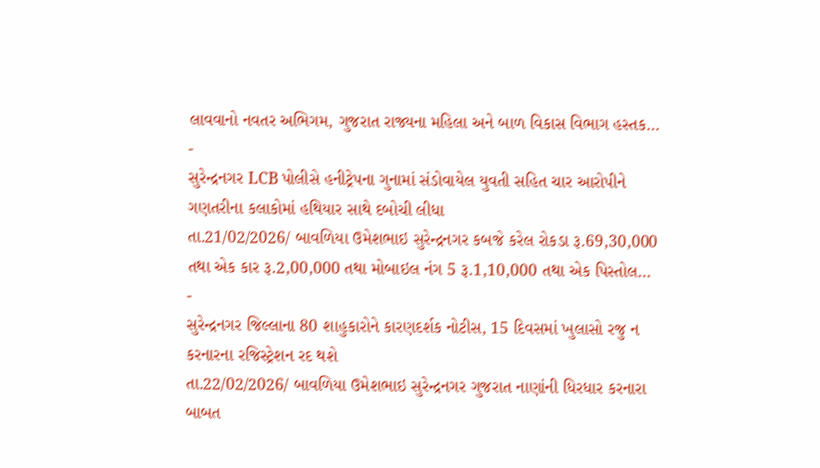લાવવાનો નવતર અભિગમ, ગુજરાત રાજ્યના મહિલા અને બાળ વિકાસ વિભાગ હસ્તક…
-
સુરેન્દ્રનગર LCB પોલીસે હનીટ્રેપના ગુનામાં સંડોવાયેલ યુવતી સહિત ચાર આરોપીને ગણતરીના કલાકોમાં હથિયાર સાથે દબોચી લીધા
તા.21/02/2026/ બાવળિયા ઉમેશભાઇ સુરેન્દ્રનગર કબજે કરેલ રોકડા રૂ.69,30,000 તથા એક કાર રૂ.2,00,000 તથા મોબાઇલ નંગ 5 રૂ.1,10,000 તથા એક પિસ્તોલ…
-
સુરેન્દ્રનગર જિલ્લાના 80 શાહુકારોને કારણદર્શક નોટીસ, 15 દિવસમાં ખુલાસો રજુ ન કરનારના રજિસ્ટ્રેશન રદ થશે
તા.22/02/2026/ બાવળિયા ઉમેશભાઇ સુરેન્દ્રનગર ગુજરાત નાણાંની ધિરધાર કરનારા બાબત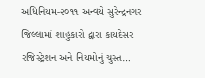અધિનિયમ-૨૦૧૧ અન્વયે સુરેન્દ્રનગર જિલ્લામાં શાહુકારો દ્વારા કાયદેસર રજિસ્ટ્રેશન અને નિયમોનું ચુસ્ત…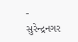-
સુરેન્દ્રનગર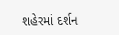શહેરમાં દર્શન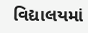વિદ્યાલયમાં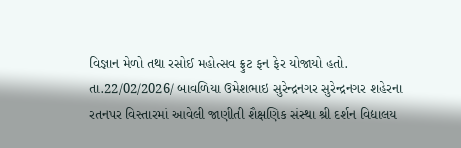વિજ્ઞાન મેળો તથા રસોઈ મહોત્સવ ફ્રુટ ફન ફેર યોજાયો હતો.
તા.22/02/2026/ બાવળિયા ઉમેશભાઇ સુરેન્દ્રનગર સુરેન્દ્રનગર શહેરના રતનપર વિસ્તારમાં આવેલી જાણીતી શૈક્ષણિક સંસ્થા શ્રી દર્શન વિદ્યાલય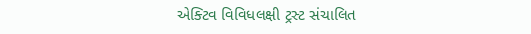એક્ટિવ વિવિધલક્ષી ટ્રસ્ટ સંચાલિત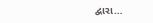દ્વારા…